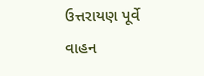ઉત્તરાયણ પૂર્વે વાહન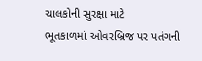ચાલકોની સુરક્ષા માટે
ભૂતકાળમાં ઓવરબ્રિજ પર પતંગની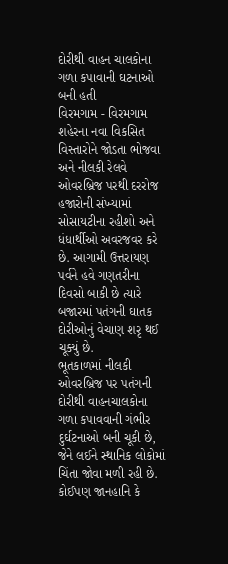દોરીથી વાહન ચાલકોના ગળા કપાવાની ઘટનાઓ બની હતી
વિરમગામ - વિરમગામ શહેરના નવા વિકસિત વિસ્તારોને જોડતા ભોજવા અને નીલકી રેલવે ઓવરબ્રિજ પરથી દરરોજ હજારોની સંખ્યામાં સોસાયટીના રહીશો અને ધંધાર્થીઓ અવરજવર કરે છે. આગામી ઉત્તરાયણ પર્વને હવે ગણતરીના દિવસો બાકી છે ત્યારે બજારમાં પતંગની ઘાતક દોરીઓનું વેચાણ શરૃ થઈ ચૂક્યું છે.
ભૂતકાળમાં નીલકી ઓવરબ્રિજ પર પતંગની દોરીથી વાહનચાલકોના ગળા કપાવવાની ગંભીર દુર્ઘટનાઓ બની ચૂકી છે, જેને લઈને સ્થાનિક લોકોમાં ચિંતા જોવા મળી રહી છે.
કોઈપણ જાનહાનિ કે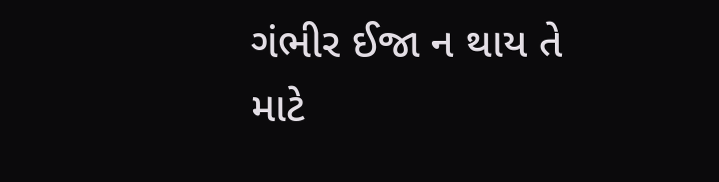ગંભીર ઈજા ન થાય તે માટે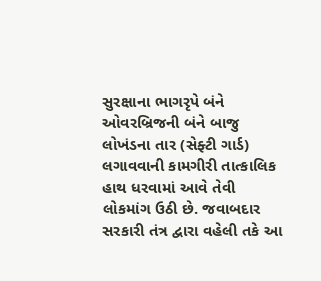સુરક્ષાના ભાગરૃપે બંને ઓવરબ્રિજની બંને બાજુ લોખંડના તાર (સેફ્ટી ગાર્ડ) લગાવવાની કામગીરી તાત્કાલિક હાથ ધરવામાં આવે તેવી લોકમાંગ ઉઠી છે. જવાબદાર સરકારી તંત્ર દ્વારા વહેલી તકે આ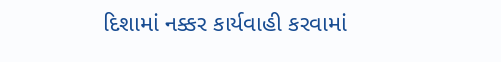દિશામાં નક્કર કાર્યવાહી કરવામાં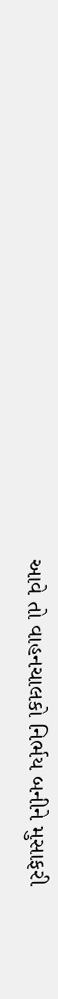આવે તો વાહનચાલકો નિર્ભય બનીને મુસાફરી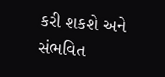કરી શકશે અને સંભવિત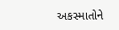અકસ્માતોને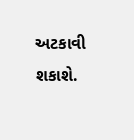અટકાવી શકાશે.